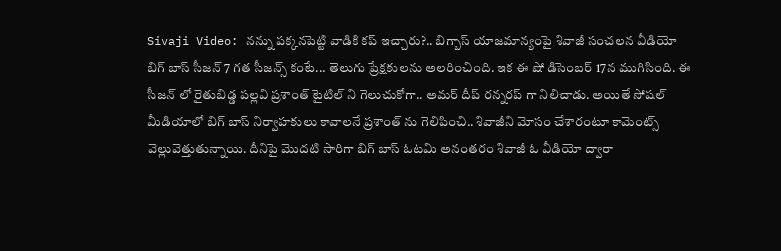Sivaji Video: నన్ను పక్కనపెట్టి వాడికి కప్ ఇచ్చారు?.. బిగ్బాస్ యాజమాన్యంపై శివాజీ సంచలన వీడియో
బిగ్ బాస్ సీజన్ 7 గత సీజన్స్ కంటే... తెలుగు ప్రేక్షకులను అలరించింది. ఇక ఈ షో డిసెంబర్ 17న ముగిసింది. ఈ సీజన్ లో రైతుబిడ్డ పల్లవి ప్రశాంత్ టైటిల్ ని గెలుచుకోగా.. అమర్ దీప్ రన్నరప్ గా నిలిచాడు. అయితే సోషల్ మీడియాలో బిగ్ బాస్ నిర్వాహకులు కావాలనే ప్రశాంత్ ను గెలిపించి.. శివాజీని మోసం చేశారంటూ కామెంట్స్ వెల్లువెత్తుతున్నాయి. దీనిపై మొదటి సారిగా బిగ్ బాస్ ఓటమి అనంతరం శివాజీ ఓ వీడియో ద్వారా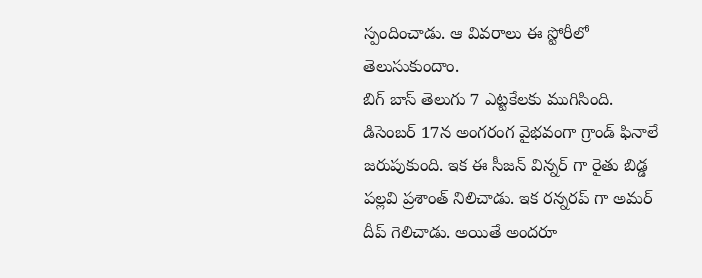స్పందించాడు. ఆ వివరాలు ఈ స్టోరీలో తెలుసుకుందాం.
బిగ్ బాస్ తెలుగు 7 ఎట్టకేలకు ముగిసింది. డిసెంబర్ 17న అంగరంగ వైభవంగా గ్రాండ్ ఫినాలే జరుపుకుంది. ఇక ఈ సీజన్ విన్నర్ గా రైతు బిడ్డ పల్లవి ప్రశాంత్ నిలిచాడు. ఇక రన్నరప్ గా అమర్ దీప్ గెలిచాడు. అయితే అందరూ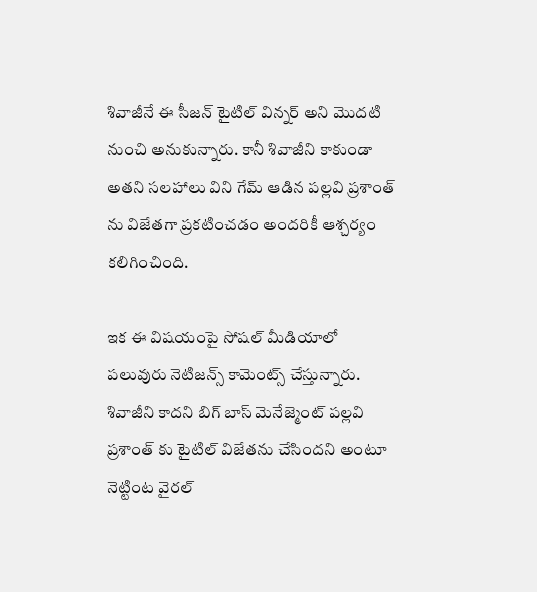శివాజీనే ఈ సీజన్ టైటిల్ విన్నర్ అని మొదటి నుంచి అనుకున్నారు. కానీ శివాజీని కాకుండా అతని సలహాలు విని గేమ్ ఆడిన పల్లవి ప్రశాంత్ ను విజేతగా ప్రకటించడం అందరికీ ఆశ్చర్యం కలిగించింది.

ఇక ఈ విషయంపై సోషల్ మీడియాలో పలువురు నెటిజన్స్ కామెంట్స్ చేస్తున్నారు. శివాజీని కాదని బిగ్ బాస్ మెనేజ్మెంట్ పల్లవి ప్రశాంత్ కు టైటిల్ విజేతను చేసిందని అంటూ నెట్టింట వైరల్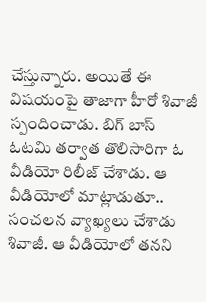చేస్తున్నారు. అయితే ఈ విషయంపై తాజాగా హీరో శివాజీ స్పందించాడు. బిగ్ బాస్ ఓటమి తర్వాత తొలిసారిగా ఓ వీడియో రిలీజ్ చేశాడు. ఆ వీడియోలో మాట్లాడుతూ.. సంచలన వ్యాఖ్యలు చేశాడు శివాజీ. ఆ వీడియోలో తనని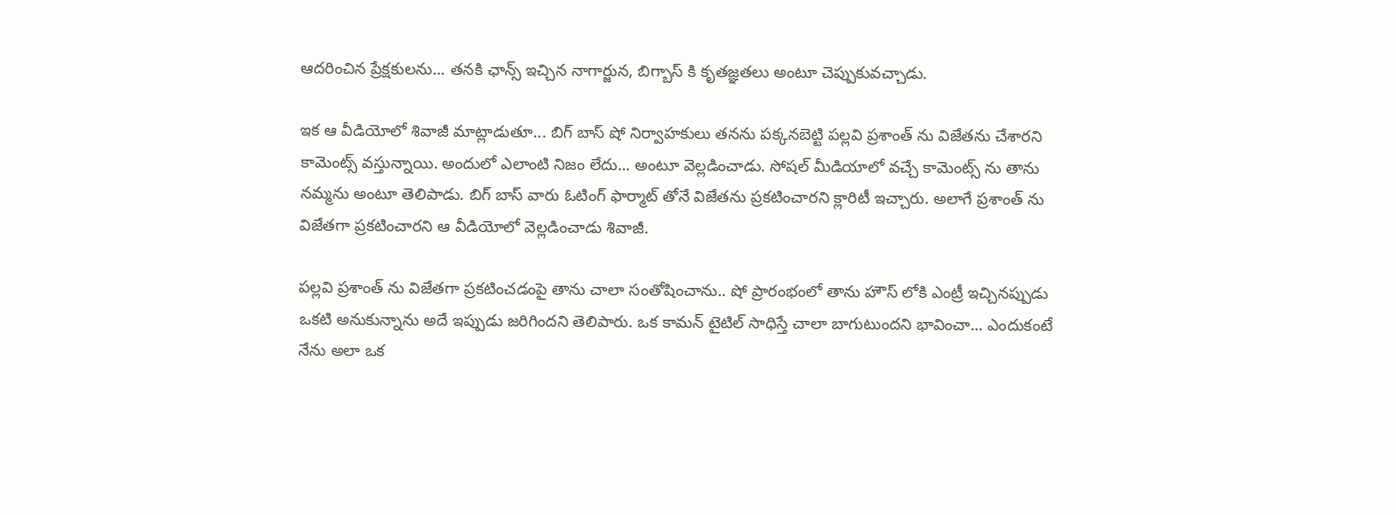ఆదరించిన ప్రేక్షకులను... తనకి ఛాన్స్ ఇచ్చిన నాగార్జున, బిగ్బాస్ కి కృతజ్ఞతలు అంటూ చెప్పుకువచ్చాడు.

ఇక ఆ వీడియోలో శివాజీ మాట్లాడుతూ... బిగ్ బాస్ షో నిర్వాహకులు తనను పక్కనబెట్టి పల్లవి ప్రశాంత్ ను విజేతను చేశారని కామెంట్స్ వస్తున్నాయి. అందులో ఎలాంటి నిజం లేదు... అంటూ వెల్లడించాడు. సోషల్ మీడియాలో వచ్చే కామెంట్స్ ను తాను నమ్మను అంటూ తెలిపాడు. బిగ్ బాస్ వారు ఓటింగ్ ఫార్మాట్ తోనే విజేతను ప్రకటించారని క్లారిటీ ఇచ్చారు. అలాగే ప్రశాంత్ ను విజేతగా ప్రకటించారని ఆ వీడియోలో వెల్లడించాడు శివాజీ.

పల్లవి ప్రశాంత్ ను విజేతగా ప్రకటించడంపై తాను చాలా సంతోషించాను.. షో ప్రారంభంలో తాను హౌస్ లోకి ఎంట్రీ ఇచ్చినప్పుడు ఒకటి అనుకున్నాను అదే ఇప్పుడు జరిగిందని తెలిపారు. ఒక కామన్ టైటిల్ సాధిస్తే చాలా బాగుటుందని భావించా... ఎందుకంటే నేను అలా ఒక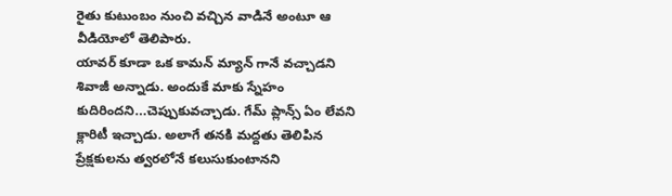రైతు కుటుంబం నుంచి వచ్చిన వాడినే అంటూ ఆ వీడియోలో తెలిపారు.
యావర్ కూడా ఒక కామన్ మ్యాన్ గానే వచ్చాడని శివాజీ అన్నాడు. అందుకే మాకు స్నేహం కుదిరిందని...చెప్పుకువచ్చాడు. గేమ్ ప్లాన్స్ ఏం లేవని క్లారిటీ ఇచ్చాడు. అలాగే తనకి మద్దతు తెలిపిన ప్రేక్షకులను త్వరలోనే కలుసుకుంటానని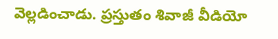వెల్లడించాడు. ప్రస్తుతం శివాజీ వీడియో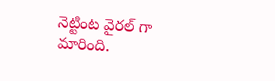నెట్టింట వైరల్ గా మారింది.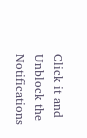Click it and Unblock the Notifications